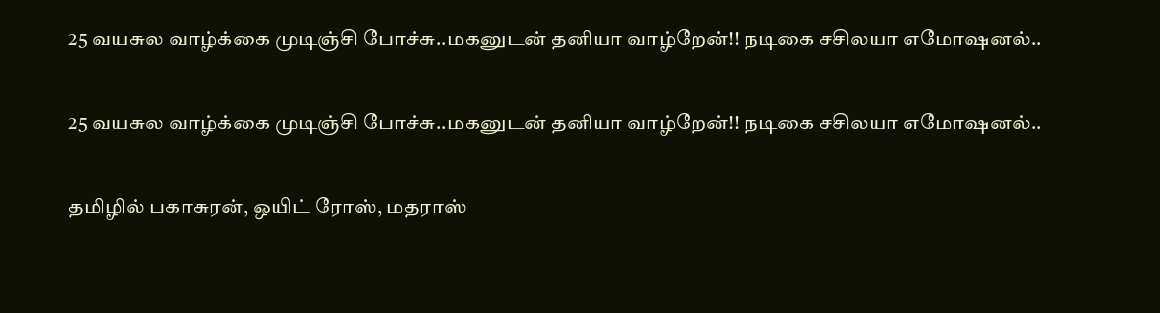25 வயசுல வாழ்க்கை முடிஞ்சி போச்சு..மகனுடன் தனியா வாழ்றேன்!! நடிகை சசிலயா எமோஷனல்..

25 வயசுல வாழ்க்கை முடிஞ்சி போச்சு..மகனுடன் தனியா வாழ்றேன்!! நடிகை சசிலயா எமோஷனல்..

தமிழில் பகாசுரன், ஒயிட் ரோஸ், மதராஸ்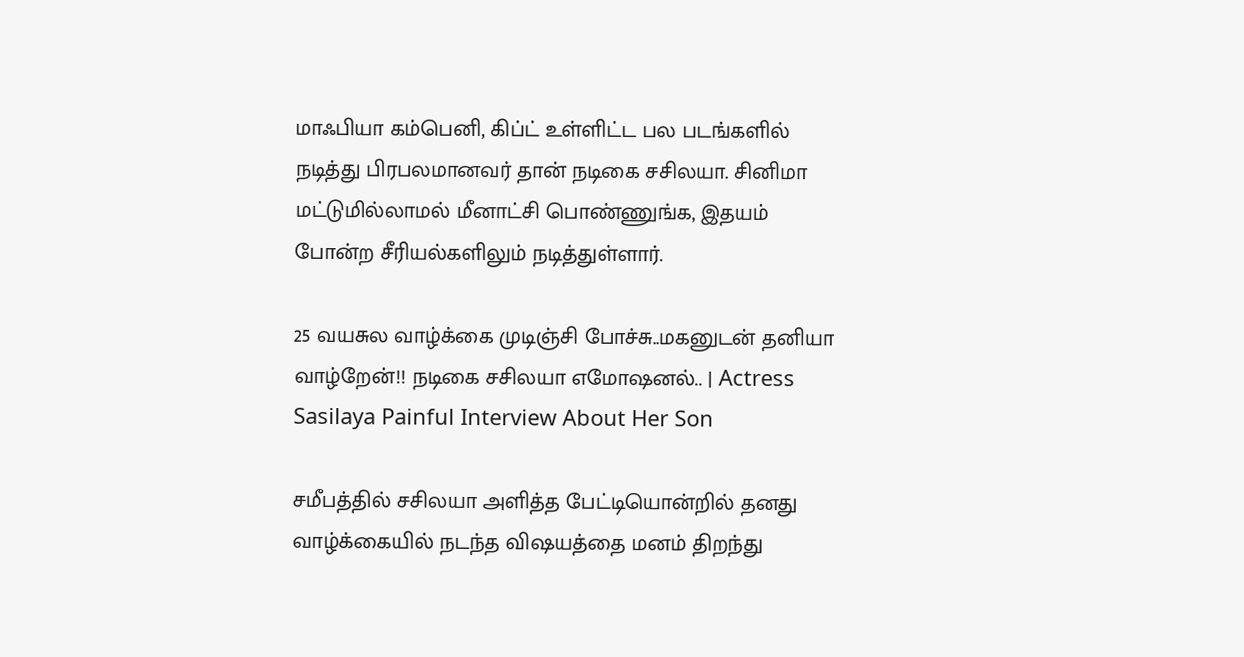மாஃபியா கம்பெனி, கிப்ட் உள்ளிட்ட பல படங்களில் நடித்து பிரபலமானவர் தான் நடிகை சசிலயா. சினிமா மட்டுமில்லாமல் மீனாட்சி பொண்ணுங்க, இதயம் போன்ற சீரியல்களிலும் நடித்துள்ளார்.

25 வயசுல வாழ்க்கை முடிஞ்சி போச்சு..மகனுடன் தனியா வாழ்றேன்!! நடிகை சசிலயா எமோஷனல்.. | Actress Sasilaya Painful Interview About Her Son

சமீபத்தில் சசிலயா அளித்த பேட்டியொன்றில் தனது வாழ்க்கையில் நடந்த விஷயத்தை மனம் திறந்து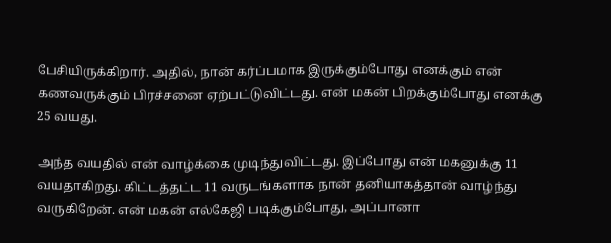பேசியிருக்கிறார். அதில், நான் கர்ப்பமாக இருக்கும்போது எனக்கும் என் கணவருக்கும் பிரச்சனை ஏற்பட்டுவிட்டது. என் மகன் பிறக்கும்போது எனக்கு 25 வயது.

அந்த வயதில் என் வாழ்க்கை முடிந்துவிட்டது. இப்போது என் மகனுக்கு 11 வயதாகிறது. கிட்டத்தட்ட 11 வருடங்களாக நான் தனியாகத்தான் வாழ்ந்து வருகிறேன். என் மகன் எல்கேஜி படிக்கும்போது, அப்பானா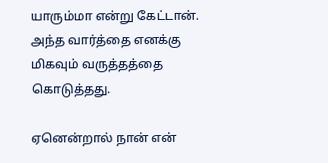யாரும்மா என்று கேட்டான். அந்த வார்த்தை எனக்கு மிகவும் வருத்தத்தை கொடுத்தது.

ஏனென்றால் நான் என்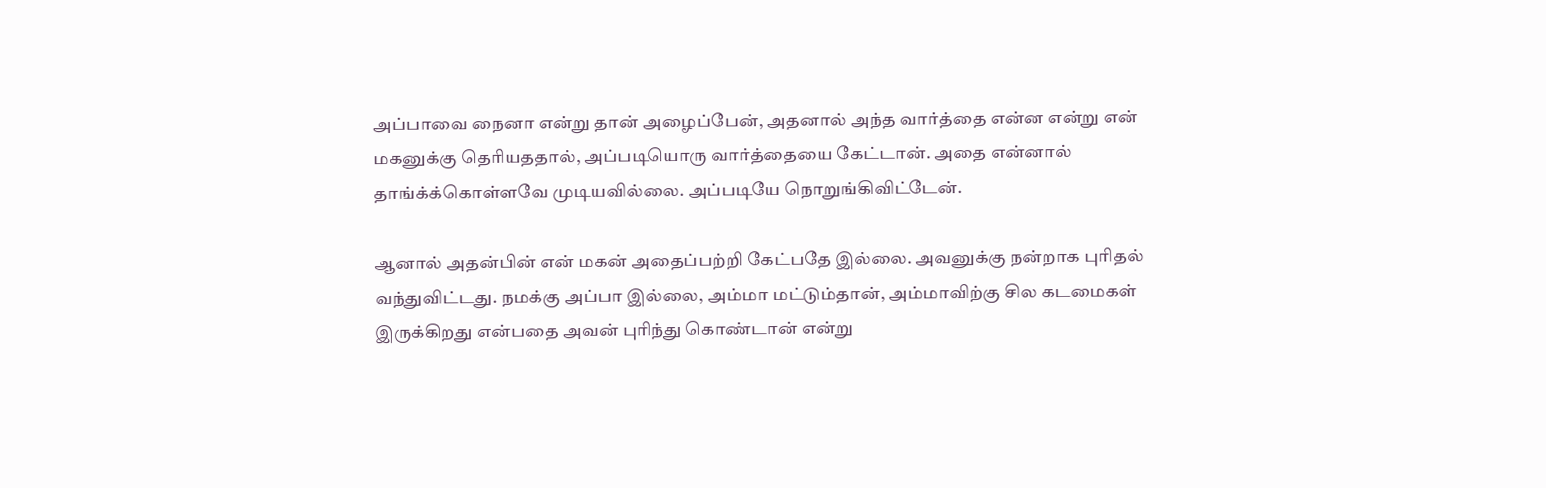அப்பாவை நைனா என்று தான் அழைப்பேன், அதனால் அந்த வார்த்தை என்ன என்று என் மகனுக்கு தெரியததால், அப்படியொரு வார்த்தையை கேட்டான். அதை என்னால் தாங்க்க்கொள்ளவே முடியவில்லை. அப்படியே நொறுங்கிவிட்டேன்.

ஆனால் அதன்பின் என் மகன் அதைப்பற்றி கேட்பதே இல்லை. அவனுக்கு நன்றாக புரிதல் வந்துவிட்டது. நமக்கு அப்பா இல்லை, அம்மா மட்டும்தான், அம்மாவிற்கு சில கடமைகள் இருக்கிறது என்பதை அவன் புரிந்து கொண்டான் என்று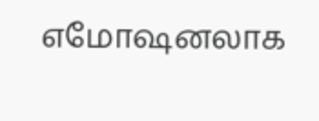எமோஷனலாக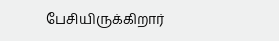பேசியிருக்கிறார்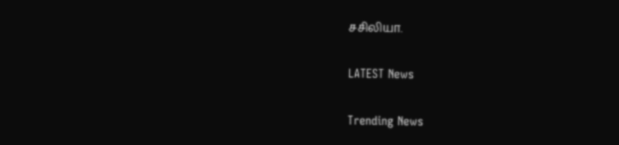சசிலியா.

LATEST News

Trending News